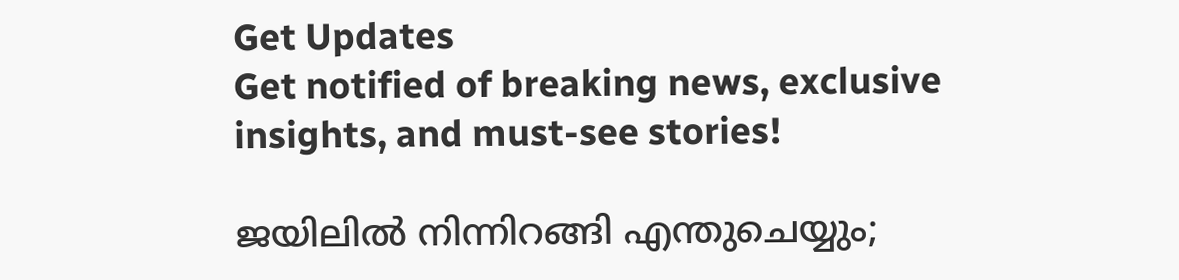Get Updates
Get notified of breaking news, exclusive insights, and must-see stories!

ജയിലില്‍ നിന്നിറങ്ങി എന്തുചെയ്യും;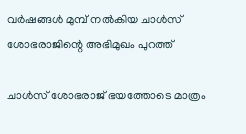വര്‍ഷങ്ങള്‍ മുമ്പ് നല്‍കിയ ചാള്‍സ് ശോഭരാജിന്റെ അഭിമുഖം പുറത്ത്

ചാൾസ് ശോഭരാജ് ഭയത്തോടെ മാത്രം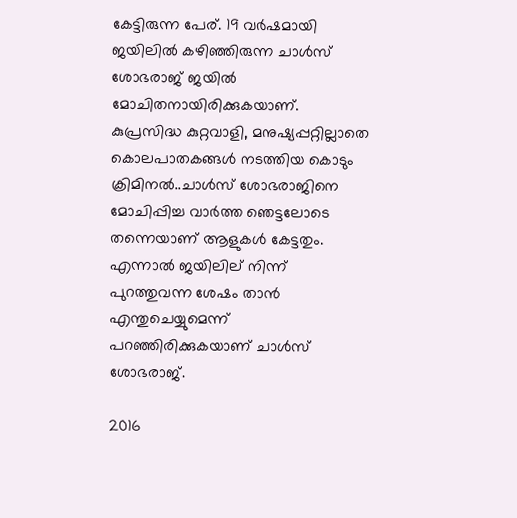കേട്ടിരുന്ന പേര്. 19 വര്‍ഷമായി ജയിലിൽ കഴിഞ്ഞിരുന്ന ചാൾസ് ശോഭരാജ് ജയിൽ മോചിതനായിരിക്കുകയാണ്. കുപ്രസിദ്ധ കുറ്റവാളി, മനുഷ്യപ്പറ്റില്ലാതെ കൊലപാതകങ്ങൾ നടത്തിയ കൊടും ക്രിമിനൽ..ചാൾസ് ശോഭരാജിനെ മോചിപ്പിച്ച വാർത്ത ഞെട്ടലോടെ തന്നെയാണ് ആളുകൾ കേട്ടതും. എന്നാൽ ജയിലില്‌ നിന്ന് പുറത്തുവന്ന ശേഷം താൻ എന്തുചെയ്യുമെന്ന് പറഞ്ഞിരിക്കുകയാണ് ചാൾസ് ശോഭരാജ്.

2016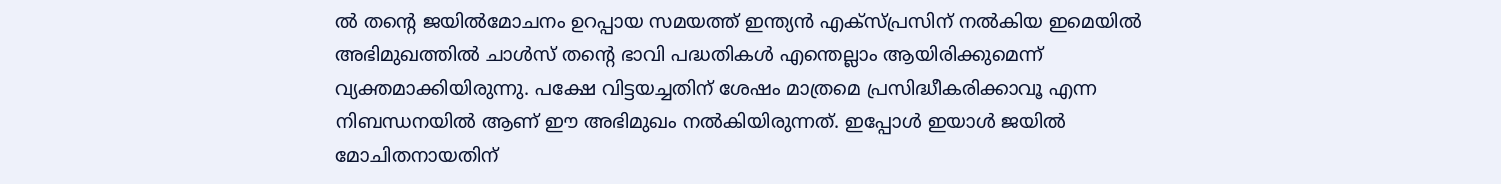ല്‍ തന്റെ ജയില്‍മോചനം ഉറപ്പായ സമയത്ത് ഇന്ത്യന്‍ എക്‌സ്പ്രസിന്‌ നല്‍കിയ ഇമെയില്‍ അഭിമുഖത്തില്‍ ചാള്‍സ് തന്റെ ഭാവി പദ്ധതികള്‍ എന്തെല്ലാം ആയിരിക്കുമെന്ന് വ്യക്തമാക്കിയിരുന്നു. പക്ഷേ വിട്ടയച്ചതിന് ശേഷം മാത്രമെ പ്രസിദ്ധീകരിക്കാവൂ എന്ന നിബന്ധനയില്‍ ആണ് ഈ അഭിമുഖം നല്‍കിയിരുന്നത്. ഇപ്പോൾ ഇയാൾ ജയിൽ മോചിതനായതിന്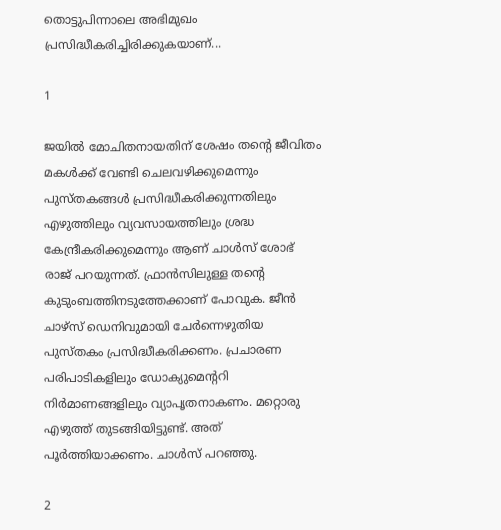തൊട്ടുപിന്നാലെ അഭിമുഖം പ്രസിദ്ധീകരിച്ചിരിക്കുകയാണ്...

1

ജയില്‍ മോചിതനായതിന് ശേഷം തന്റെ ജീവിതം മകള്‍ക്ക് വേണ്ടി ചെലവഴിക്കുമെന്നും പുസ്തകങ്ങള്‍ പ്രസിദ്ധീകരിക്കുന്നതിലും എഴുത്തിലും വ്യവസായത്തിലും ശ്രദ്ധ കേന്ദ്രീകരിക്കുമെന്നും ആണ് ചാള്‍സ് ശോഭ് രാജ് പറയുന്നത്. ഫ്രാന്‍സിലുള്ള തന്റെ കുടുംബത്തിനടുത്തേക്കാണ് പോവുക. ജീന്‍ ചാഴ്‌സ് ഡെനിവുമായി ചേര്‍ന്നെഴുതിയ പുസ്തകം പ്രസിദ്ധീകരിക്കണം. പ്രചാരണ പരിപാടികളിലും ഡോക്യുമെന്ററി നിര്‍മാണങ്ങളിലും വ്യാപൃതനാകണം. മറ്റൊരു എഴുത്ത് തുടങ്ങിയിട്ടുണ്ട്. അത് പൂര്‍ത്തിയാക്കണം. ചാള്‍സ് പറഞ്ഞു.

2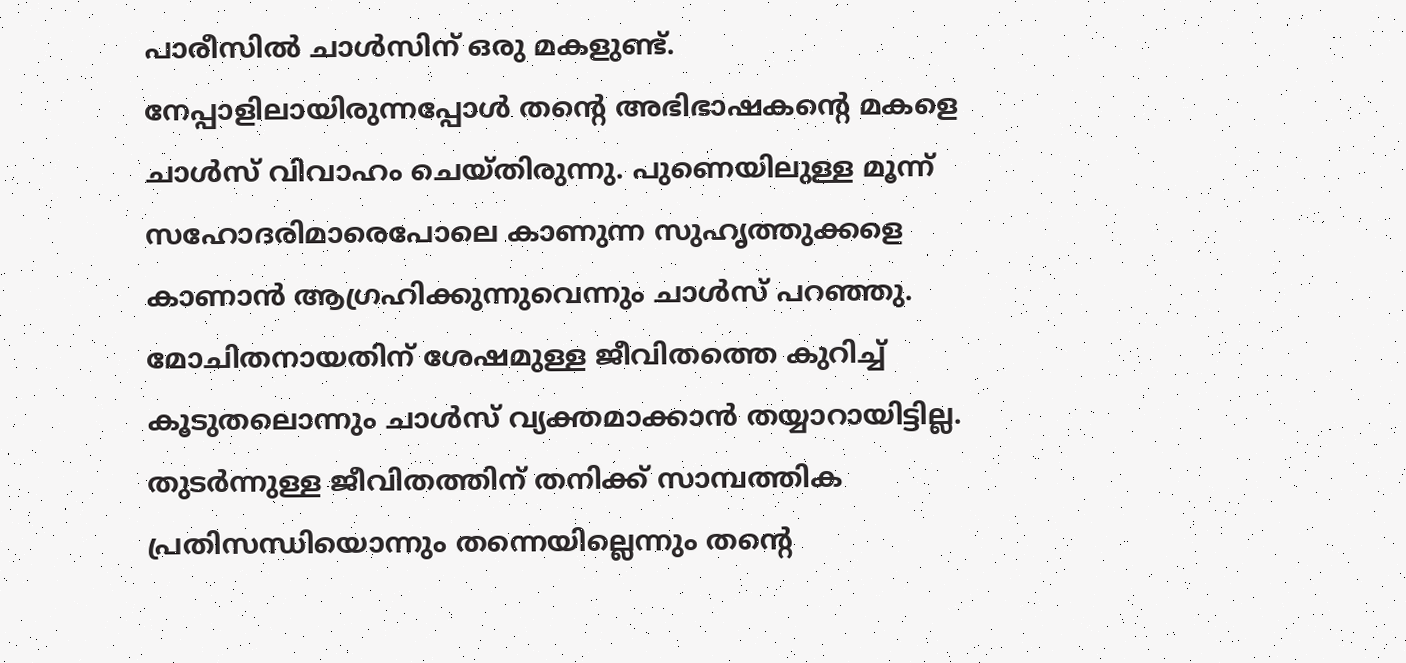പാരീസില്‍ ചാള്‍സിന് ഒരു മകളുണ്ട്. നേപ്പാളിലായിരുന്നപ്പോള്‍ തന്റെ അഭിഭാഷകന്റെ മകളെ ചാള്‍സ് വിവാഹം ചെയ്തിരുന്നു. പുണെയിലുള്ള മൂന്ന് സഹോദരിമാരെപോലെ കാണുന്ന സുഹൃത്തുക്കളെ കാണാന്‍ ആഗ്രഹിക്കുന്നുവെന്നും ചാള്‍സ് പറഞ്ഞു. മോചിതനായതിന് ശേഷമുള്ള ജീവിതത്തെ കുറിച്ച് കൂടുതലൊന്നും ചാള്‍സ് വ്യക്തമാക്കാന്‍ തയ്യാറായിട്ടില്ല. തുടര്‍ന്നുള്ള ജീവിതത്തിന് തനിക്ക് സാമ്പത്തിക പ്രതിസന്ധിയൊന്നും തന്നെയില്ലെന്നും തന്റെ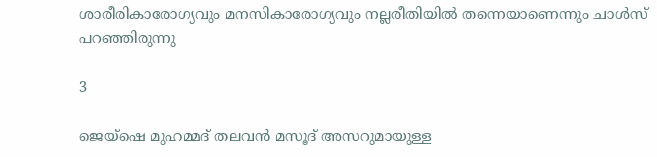ശാരീരികാരോഗ്യവും മനസികാരോഗ്യവും നല്ലരീതിയില്‍ തന്നെയാണെന്നും ചാള്‍സ് പറഞ്ഞിരുന്നു

3

ജെയ്ഷെ മുഹമ്മദ് തലവന്‍ മസൂദ് അസറുമായുള്ള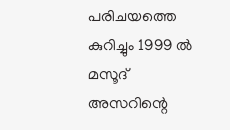പരിചയത്തെ കുറിച്ചും 1999 ല്‍ മസൂദ് അസറിന്റെ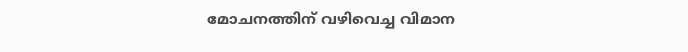മോചനത്തിന് വഴിവെച്ച വിമാന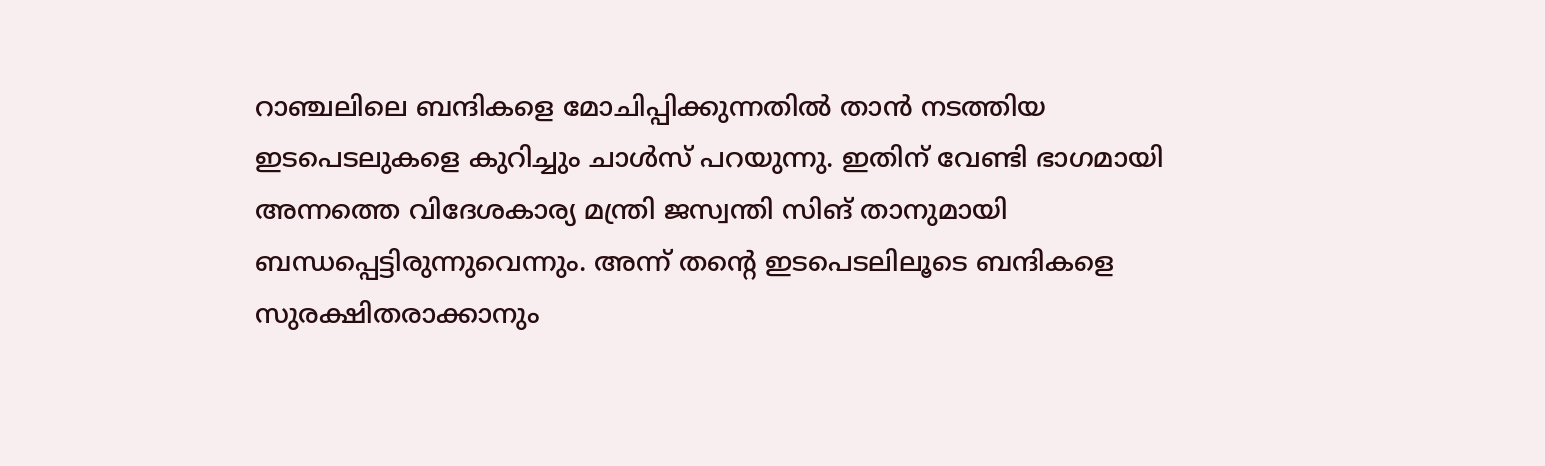റാഞ്ചലിലെ ബന്ദികളെ മോചിപ്പിക്കുന്നതില്‍ താന്‍ നടത്തിയ ഇടപെടലുകളെ കുറിച്ചും ചാള്‍സ് പറയുന്നു. ഇതിന് വേണ്ടി ഭാഗമായി അന്നത്തെ വിദേശകാര്യ മന്ത്രി ജസ്വന്തി സിങ് താനുമായി ബന്ധപ്പെട്ടിരുന്നുവെന്നും. അന്ന് തന്റെ ഇടപെടലിലൂടെ ബന്ദികളെ സുരക്ഷിതരാക്കാനും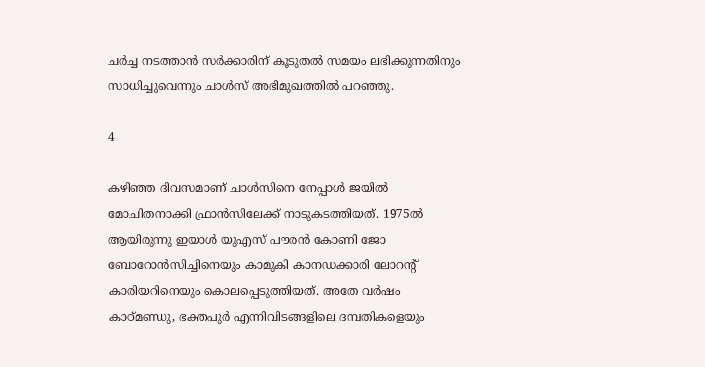ചര്‍ച്ച നടത്താന്‍ സര്‍ക്കാരിന് കൂടുതല്‍ സമയം ലഭിക്കുന്നതിനും സാധിച്ചുവെന്നും ചാള്‍സ് അഭിമുഖത്തില്‍ പറഞ്ഞു.

4

കഴിഞ്ഞ ദിവസമാണ് ചാള്‍സിനെ നേപ്പാള്‍ ജയില്‍ മോചിതനാക്കി ഫ്രാന്‍സിലേക്ക് നാടുകടത്തിയത്. 1975ൽ ആയിരുന്നു ഇയാൾ യുഎസ് പൗരൻ കോണി ജോ ബോറോൻസിച്ചിനെയും കാമുകി കാനഡക്കാരി ലോറന്റ് കാരിയറിനെയും കൊലപ്പെടുത്തിയത്. അതേ വ‍ർഷം കാഠ്മണ്ഡു, ഭക്തപു‍‌ർ എന്നിവിടങ്ങളിലെ ദമ്പതികളെയും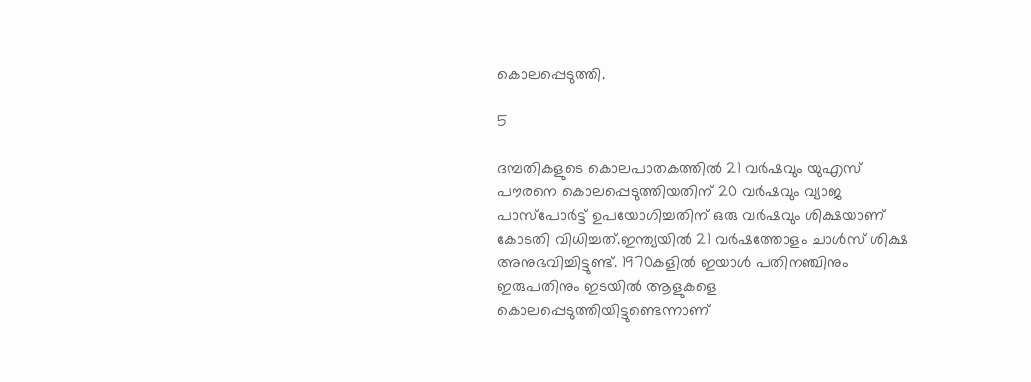കൊലപ്പെടുത്തി.

5

ദമ്പതികളുടെ കൊലപാതകത്തിൽ 21 വ‍ർഷവും യുഎസ് പൗരനെ കൊലപ്പെടുത്തിയതിന് 20 വ‍‍ർഷവും വ്യാജ പാസ്പോർട്ട് ഉപയോഗിച്ചതിന് ഒരു വർഷവും ശിക്ഷയാണ് കോടതി വിധിച്ചത്.ഇന്ത്യയിൽ 21 വർഷത്തോളം ചാൾസ് ശിക്ഷ അനുഭവിച്ചിട്ടുണ്ട്. 1970കളിൽ ഇയാൾ പതിനഞ്ചിനും ഇരുപതിനും ഇടയിൽ ആളുകളെ കൊലപ്പെടുത്തിയിട്ടുണ്ടെന്നാണ്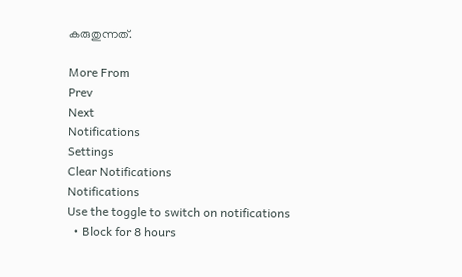കരുതുന്നത്.

More From
Prev
Next
Notifications
Settings
Clear Notifications
Notifications
Use the toggle to switch on notifications
  • Block for 8 hours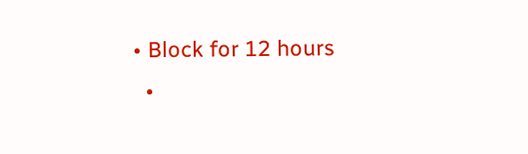• Block for 12 hours
  •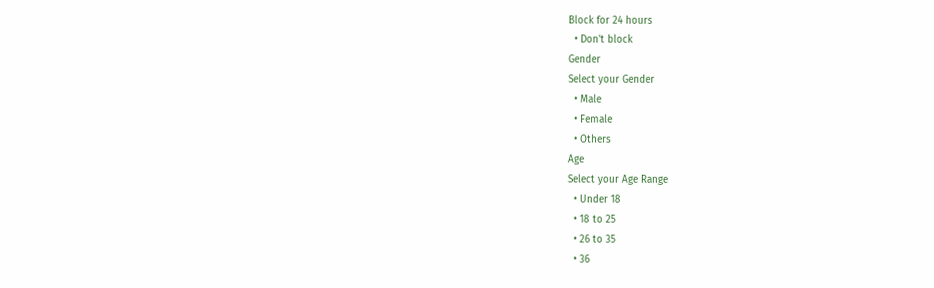Block for 24 hours
  • Don't block
Gender
Select your Gender
  • Male
  • Female
  • Others
Age
Select your Age Range
  • Under 18
  • 18 to 25
  • 26 to 35
  • 36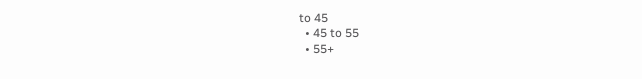to 45
  • 45 to 55
  • 55+